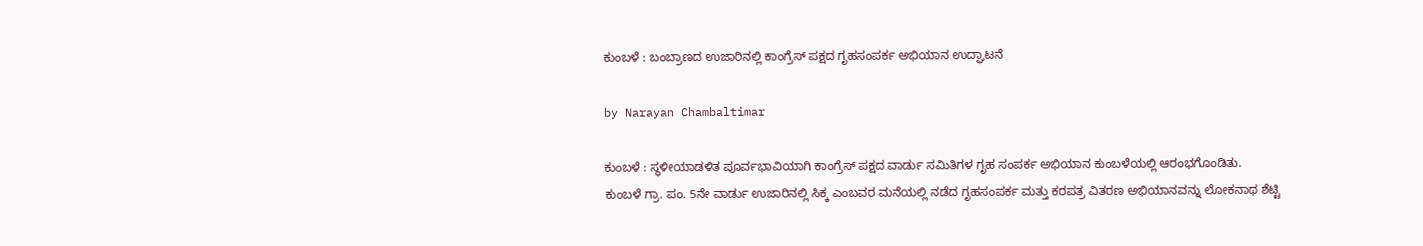ಕುಂಬಳೆ : ಬಂಬ್ರಾಣದ ಉಜಾರಿನಲ್ಲಿ ಕಾಂಗ್ರೆಸ್ ಪಕ್ಷದ ಗೃಹಸಂಪರ್ಕ ಅಭಿಯಾನ ಉದ್ಘಾಟನೆ

by Narayan Chambaltimar

ಕುಂಬಳೆ : ಸ್ಥಳೀಯಾಡಳಿತ ಪೂರ್ವಭಾವಿಯಾಗಿ ಕಾಂಗ್ರೆಸ್ ಪಕ್ಷದ ವಾರ್ಡು ಸಮಿತಿಗಳ ಗೃಹ ಸಂಪರ್ಕ ಅಭಿಯಾನ ಕುಂಬಳೆಯಲ್ಲಿ ಆರಂಭಗೊಂಡಿತು.
ಕುಂಬಳೆ ಗ್ರಾ. ಪಂ. 5ನೇ ವಾರ್ಡು ಉಜಾರಿನಲ್ಲಿ ಸಿಕ್ಕ ಎಂಬವರ ಮನೆಯಲ್ಲಿ ನಡೆದ ಗೃಹಸಂಪರ್ಕ ಮತ್ತು ಕರಪತ್ರ ವಿತರಣ ಅಭಿಯಾನವನ್ನು ಲೋಕನಾಥ ಶೆಟ್ಟಿ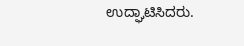ಉದ್ಘಾಟಿಸಿದರು.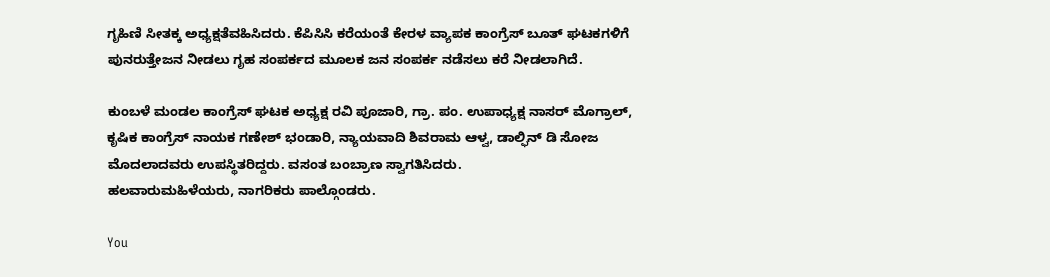ಗೃಹಿಣಿ ಸೀತಕ್ಕ ಅಧ್ಯಕ್ಷತೆವಹಿಸಿದರು. ಕೆಪಿಸಿಸಿ ಕರೆಯಂತೆ ಕೇರಳ ವ್ಯಾಪಕ ಕಾಂಗ್ರೆಸ್ ಬೂತ್ ಘಟಕಗಳಿಗೆ ಪುನರುತ್ತೇಜನ ನೀಡಲು ಗೃಹ ಸಂಪರ್ಕದ ಮೂಲಕ ಜನ ಸಂಪರ್ಕ ನಡೆಸಲು ಕರೆ ನೀಡಲಾಗಿದೆ.

ಕುಂಬಳೆ ಮಂಡಲ ಕಾಂಗ್ರೆಸ್ ಘಟಕ ಅಧ್ಯಕ್ಷ ರವಿ ಪೂಜಾರಿ, ಗ್ರಾ. ಪಂ. ಉಪಾಧ್ಯಕ್ಷ ನಾಸರ್ ಮೊಗ್ರಾಲ್, ಕೃಷಿಕ ಕಾಂಗ್ರೆಸ್ ನಾಯಕ ಗಣೇಶ್ ಭಂಡಾರಿ, ನ್ಯಾಯವಾದಿ ಶಿವರಾಮ ಆಳ್ವ, ಡಾಲ್ಫಿನ್ ಡಿ ಸೋಜ ಮೊದಲಾದವರು ಉಪಸ್ಥಿತರಿದ್ದರು. ವಸಂತ ಬಂಬ್ರಾಣ ಸ್ವಾಗತಿಸಿದರು.
ಹಲವಾರುಮಹಿಳೆಯರು, ನಾಗರಿಕರು ಪಾಲ್ಗೊಂಡರು.

You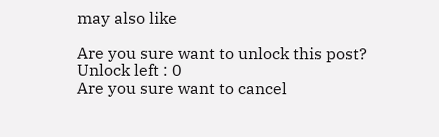may also like

Are you sure want to unlock this post?
Unlock left : 0
Are you sure want to cancel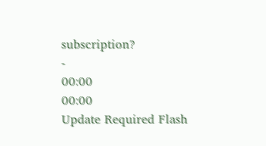subscription?
-
00:00
00:00
Update Required Flash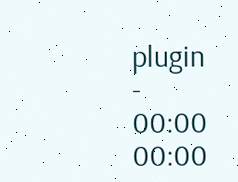plugin
-
00:00
00:00